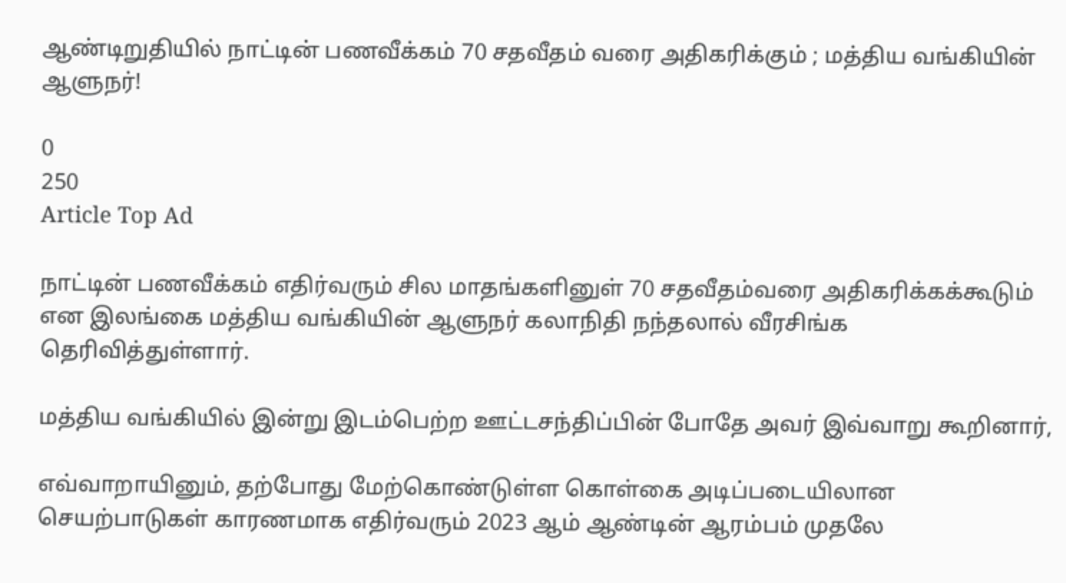ஆண்டிறுதியில் நாட்டின் பணவீக்கம் 70 சதவீதம் வரை அதிகரிக்கும் ; மத்திய வங்கியின் ஆளுநர்!

0
250
Article Top Ad

நாட்டின் பணவீக்கம் எதிர்வரும் சில மாதங்களினுள் 70 சதவீதம்வரை அதிகரிக்கக்கூடும் என இலங்கை மத்திய வங்கியின் ஆளுநர் கலாநிதி நந்தலால் வீரசிங்க தெரிவித்துள்ளார்.

மத்திய வங்கியில் இன்று இடம்பெற்ற ஊட்டசந்திப்பின் போதே அவர் இவ்வாறு கூறினார்,

எவ்வாறாயினும், தற்போது மேற்கொண்டுள்ள கொள்கை அடிப்படையிலான செயற்பாடுகள் காரணமாக எதிர்வரும் 2023 ஆம் ஆண்டின் ஆரம்பம் முதலே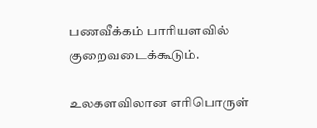பணவீக்கம் பாரியளவில் குறைவடைக்கூடும்.

உலகளவிலான எரிபொருள்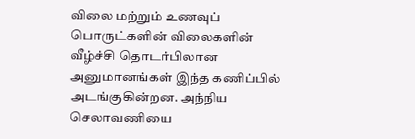விலை மற்றும் உணவுப் பொருட்களின் விலைகளின் வீழ்ச்சி தொடர்பிலான அனுமானங்கள் இந்த கணிப்பில் அடங்குகின்றன. அந்நிய செலாவணியை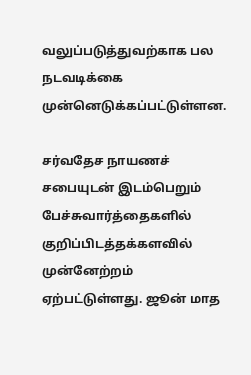வலுப்படுத்துவற்காக பல நடவடிக்கை முன்னெடுக்கப்பட்டுள்ளன.

சர்வதேச நாயணச் சபையுடன் இடம்பெறும் பேச்சுவார்த்தைகளில் குறிப்பிடத்தக்களவில் முன்னேற்றம் ஏற்பட்டுள்ளது. ஜூன் மாத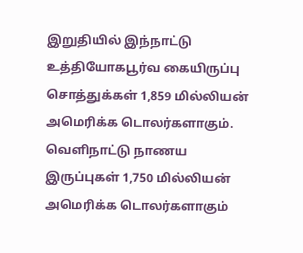இறுதியில் இந்நாட்டு உத்தியோகபூர்வ கையிருப்பு சொத்துக்கள் 1,859 மில்லியன் அமெரிக்க டொலர்களாகும். வௌிநாட்டு நாணய இருப்புகள் 1,750 மில்லியன் அமெரிக்க டொலர்களாகும்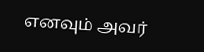எனவும் அவர்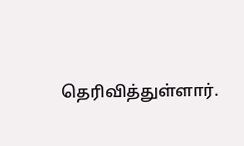தெரிவித்துள்ளார்.